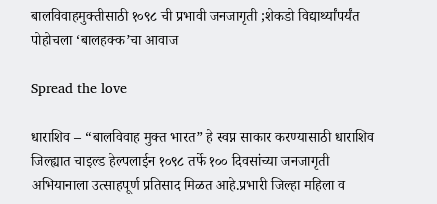बालविवाहमुक्तीसाठी १०९८ ची प्रभावी जनजागृती ;शेकडो विद्यार्थ्यांपर्यंत पोहोचला ‘बालहक्क’चा आवाज

Spread the love

धाराशिव – “बालविवाह मुक्त भारत” हे स्वप्न साकार करण्यासाठी धाराशिव जिल्ह्यात चाइल्ड हेल्पलाईन १०९८ तर्फे १०० दिवसांच्या जनजागृती अभियानाला उत्साहपूर्ण प्रतिसाद मिळत आहे.प्रभारी जिल्हा महिला व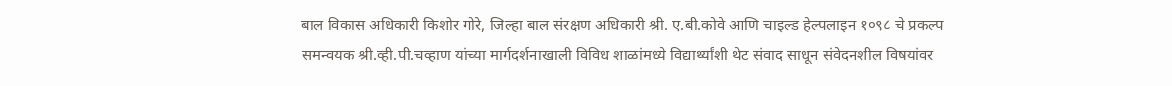बाल विकास अधिकारी किशोर गोरे, जिल्हा बाल संरक्षण अधिकारी श्री. ए.बी.कोवे आणि चाइल्ड हेल्पलाइन १०९८ चे प्रकल्प समन्वयक श्री.व्ही.पी.चव्हाण यांच्या मार्गदर्शनाखाली विविध शाळांमध्ये विद्यार्थ्यांशी थेट संवाद साधून संवेदनशील विषयांवर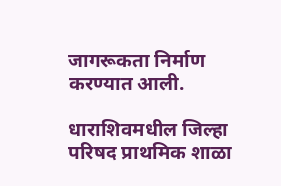जागरूकता निर्माण करण्यात आली.

धाराशिवमधील जिल्हा परिषद प्राथमिक शाळा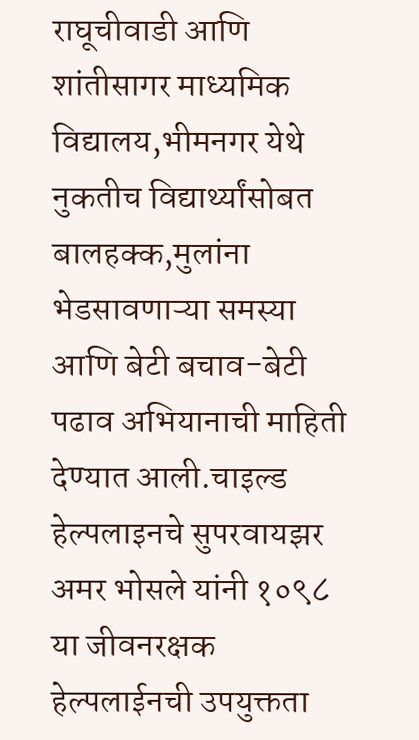राघूचीवाडी आणि शांतीसागर माध्यमिक विद्यालय,भीमनगर येथे नुकतीच विद्यार्थ्यांसोबत बालहक्क,मुलांना भेडसावणाऱ्या समस्या आणि बेटी बचाव-बेटी पढाव अभियानाची माहिती देण्यात आली.चाइल्ड हेल्पलाइनचे सुपरवायझर अमर भोसले यांनी १०९८ या जीवनरक्षक हेल्पलाईनची उपयुक्तता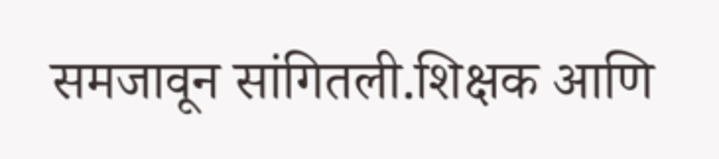समजावून सांगितली.शिक्षक आणि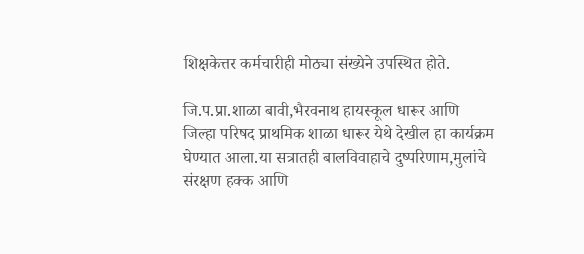शिक्षकेत्तर कर्मचारीही मोठ्या संख्येने उपस्थित होते.

जि.प.प्रा.शाळा बावी,भैरवनाथ हायस्कूल धारूर आणि जिल्हा परिषद प्राथमिक शाळा धारूर येथे देखील हा कार्यक्रम घेण्यात आला.या सत्रातही बालविवाहाचे दुष्परिणाम,मुलांचे संरक्षण हक्क आणि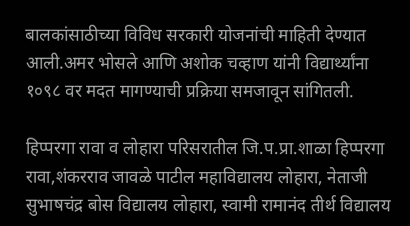बालकांसाठीच्या विविध सरकारी योजनांची माहिती देण्यात आली.अमर भोसले आणि अशोक चव्हाण यांनी विद्यार्थ्यांना १०९८ वर मदत मागण्याची प्रक्रिया समजावून सांगितली.

हिप्परगा रावा व लोहारा परिसरातील जि.प.प्रा.शाळा हिप्परगा रावा,शंकरराव जावळे पाटील महाविद्यालय लोहारा, नेताजी सुभाषचंद्र बोस विद्यालय लोहारा, स्वामी रामानंद तीर्थ विद्यालय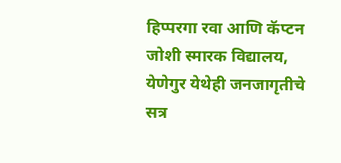हिप्परगा रवा आणि कॅप्टन जोशी स्मारक विद्यालय, येणेगुर येथेही जनजागृतीचे सत्र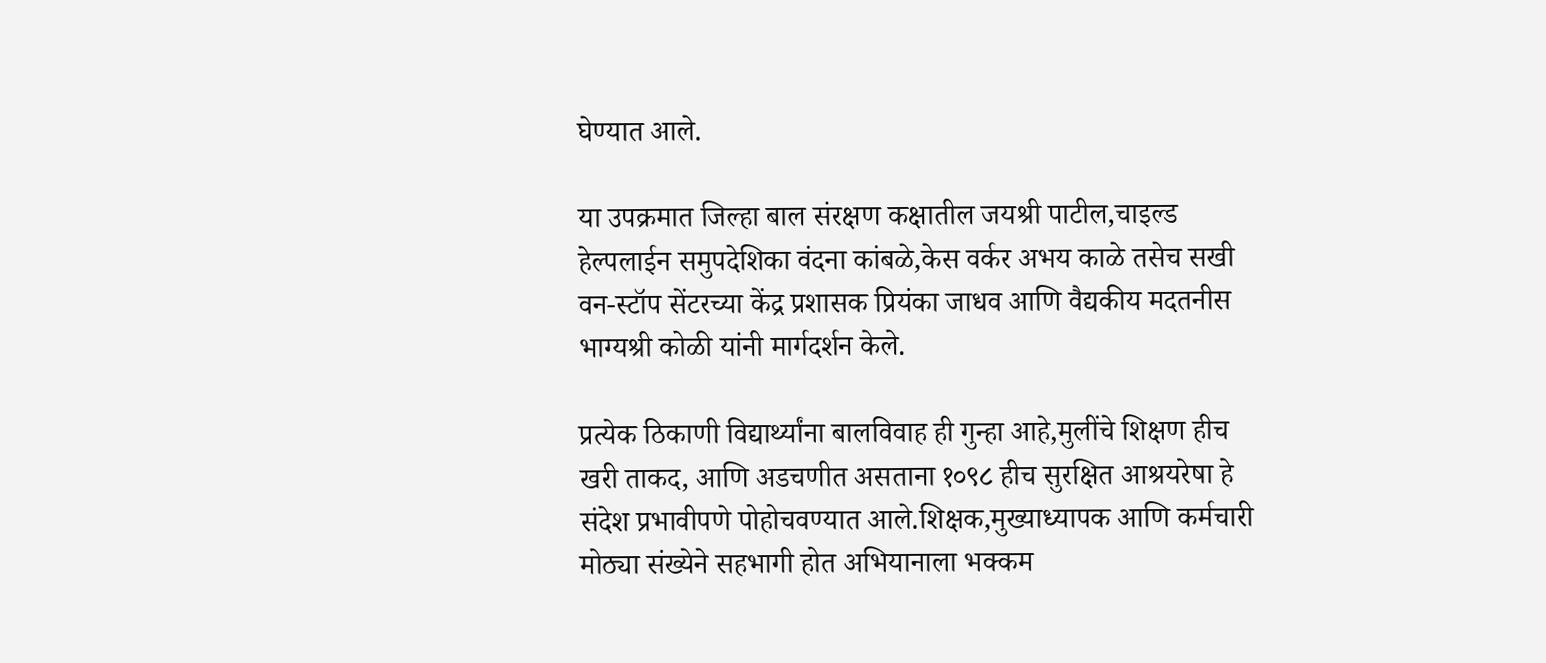घेण्यात आले.

या उपक्रमात जिल्हा बाल संरक्षण कक्षातील जयश्री पाटील,चाइल्ड हेल्पलाईन समुपदेशिका वंदना कांबळे,केस वर्कर अभय काळे तसेच सखी वन-स्टॉप सेंटरच्या केंद्र प्रशासक प्रियंका जाधव आणि वैद्यकीय मदतनीस भाग्यश्री कोळी यांनी मार्गदर्शन केले.

प्रत्येक ठिकाणी विद्यार्थ्यांना बालविवाह ही गुन्हा आहे,मुलींचे शिक्षण हीच खरी ताकद, आणि अडचणीत असताना १०९८ हीच सुरक्षित आश्रयरेषा हे संदेश प्रभावीपणे पोहोचवण्यात आले.शिक्षक,मुख्याध्यापक आणि कर्मचारी मोठ्या संख्येने सहभागी होत अभियानाला भक्कम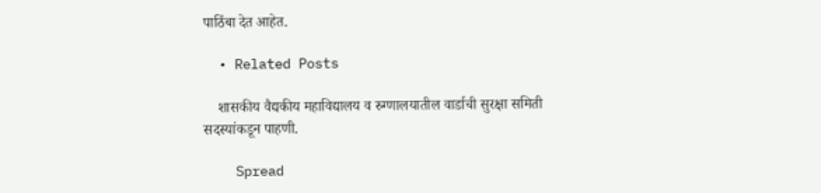पाठिंबा देत आहेत.

  • Related Posts

    शासकीय वैद्यकीय महाविद्यालय व रुग्णालयातील वार्डाची सुरक्षा समिती सदस्यांकडून पाहणी.

    Spread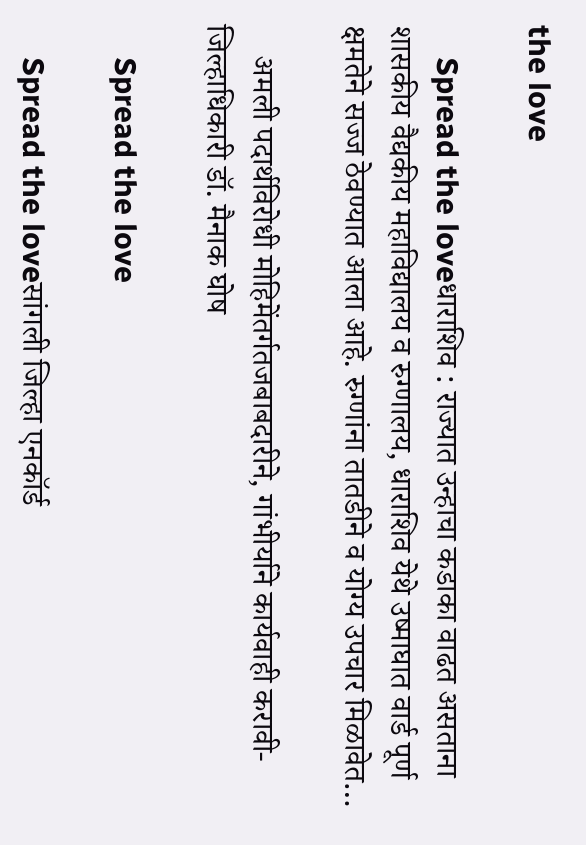the love

    Spread the loveधाराशिव : राज्यात उन्हाचा कडाका वाढत असताना शासकीय वैद्यकीय महाविद्यालय व रुग्णालय, धाराशिव येथे उष्माघात वार्ड पूर्ण क्षमतेने सज्ज ठेवण्यात आला आहे. रुग्णांना तातडीने व योग्य उपचार मिळावेत…

    अमली पदार्थविरोधी मोहिमेंतर्गतजबाबदारीने, गांभीर्याने कार्यवाही करावी- जिल्हाधिकारी डॉ. मैनाक घोष

    Spread the love

    Spread the loveसांगली जिल्हा एनकॉर्ड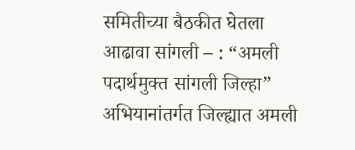समितीच्या बैठकीत घेतला आढावा सांगली – : “अमली पदार्थमुक्त सांगली जिल्हा” अभियानांतर्गत जिल्ह्यात अमली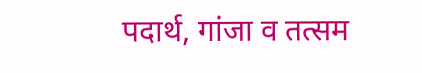पदार्थ, गांजा व तत्सम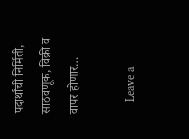पदार्थांची निर्मिती, साठवणूक, विक्री व वापर होणार…

    Leave a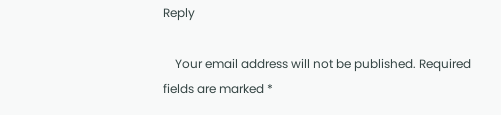Reply

    Your email address will not be published. Required fields are marked *